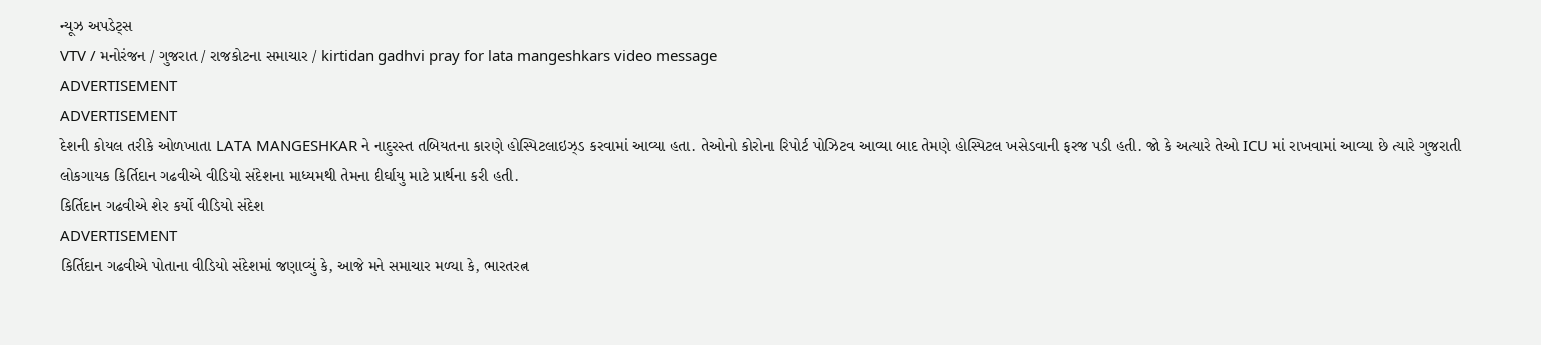ન્યૂઝ અપડેટ્સ
VTV / મનોરંજન / ગુજરાત / રાજકોટના સમાચાર / kirtidan gadhvi pray for lata mangeshkars video message
ADVERTISEMENT
ADVERTISEMENT
દેશની કોયલ તરીકે ઓળખાતા LATA MANGESHKAR ને નાદુરસ્ત તબિયતના કારણે હોસ્પિટલાઇઝ્ડ કરવામાં આવ્યા હતા. તેઓનો કોરોના રિપોર્ટ પોઝિટવ આવ્યા બાદ તેમણે હોસ્પિટલ ખસેડવાની ફરજ પડી હતી. જો કે અત્યારે તેઓ ICU માં રાખવામાં આવ્યા છે ત્યારે ગુજરાતી લોકગાયક કિર્તિદાન ગઢવીએ વીડિયો સંદેશના માધ્યમથી તેમના દીર્ઘાયુ માટે પ્રાર્થના કરી હતી.
કિર્તિદાન ગઢવીએ શેર કર્યો વીડિયો સંદેશ
ADVERTISEMENT
કિર્તિદાન ગઢવીએ પોતાના વીડિયો સંદેશમાં જણાવ્યું કે, આજે મને સમાચાર મળ્યા કે, ભારતરત્ન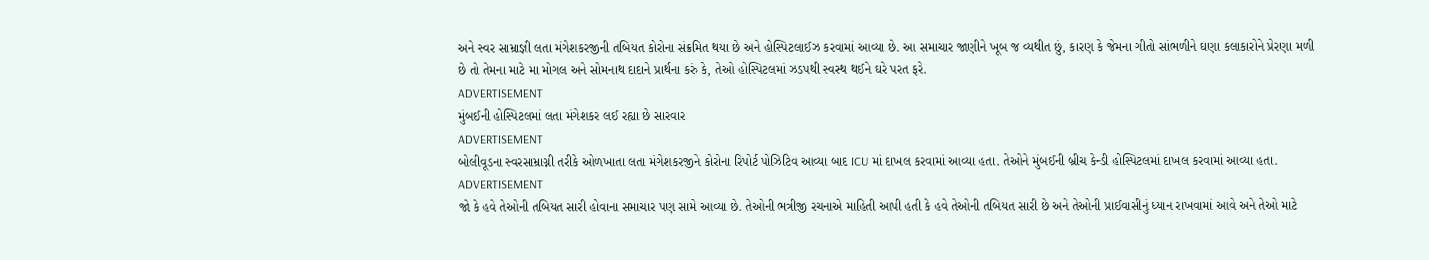અને સ્વર સામ્રાજ્ઞી લતા મંગેશકરજીની તબિયત કોરોના સંક્રમિત થયા છે અને હોસ્પિટલાઈઝ કરવામાં આવ્યા છે. આ સમાચાર જાણીને ખૂબ જ વ્યથીત છું, કારણ કે જેમના ગીતો સાંભળીને ઘણા કલાકારોને પ્રેરણા મળી છે તો તેમના માટે મા મોગલ અને સોમનાથ દાદાને પ્રાર્થના કરું કે, તેઓ હોસ્પિટલમાં ઝડપથી સ્વસ્થ થઈને ઘરે પરત ફરે.
ADVERTISEMENT
મુંબઈની હોસ્પિટલમાં લતા મંગેશકર લઈ રહ્યા છે સારવાર
ADVERTISEMENT
બોલીવૂડના સ્વરસામ્રાગ્ની તરીકે ઓળખાતા લતા મંગેશકરજીને કોરોના રિપોર્ટ પોઝિટિવ આવ્યા બાદ ICU માં દાખલ કરવામાં આવ્યા હતા. તેઓને મુંબઈની બ્રીચ કેન્ડી હોસ્પિટલમાં દાખલ કરવામાં આવ્યા હતા.
ADVERTISEMENT
જો કે હવે તેઓની તબિયત સારી હોવાના સમાચાર પણ સામે આવ્યા છે. તેઓની ભત્રીજી રચનાએ માહિતી આપી હતી કે હવે તેઓની તબિયત સારી છે અને તેઓની પ્રાઈવાસીનું ધ્યાન રાખવામાં આવે અને તેઓ માટે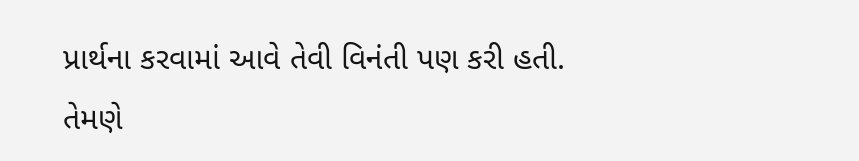પ્રાર્થના કરવામાં આવે તેવી વિનંતી પણ કરી હતી. તેમણે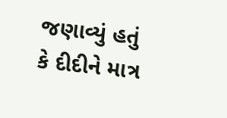જણાવ્યું હતું કે દીદીને માત્ર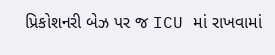પ્રિકોશનરી બેઝ પર જ ICU માં રાખવામાં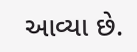આવ્યા છે.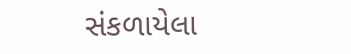સંકળાયેલા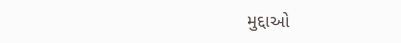મુદ્દાઓ